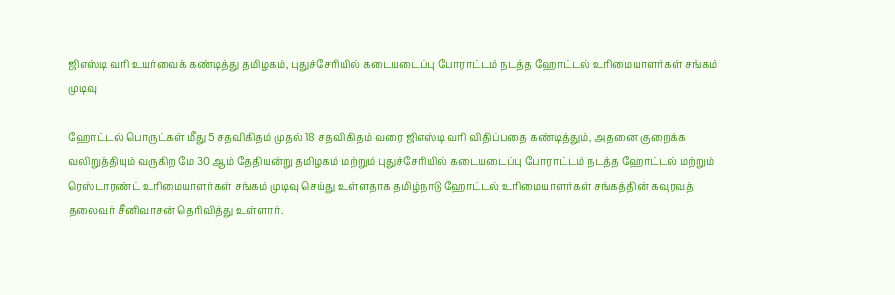ஜிஎஸ்டி வரி உயர்வைக் கண்டித்து தமிழகம், புதுச்சேரியில் கடையடைப்பு போராட்டம் நடத்த ஹோட்டல் உரிமையாளர்கள் சங்கம் முடிவு

ஹோட்டல் பொருட்கள் மீது 5 சதவிகிதம் முதல் 18 சதவிகிதம் வரை ஜிஎஸ்டி வரி விதிப்பதை கண்டித்தும், அதனை குறைக்க வலிறுத்தியும் வருகிற மே 30 ஆம் தேதியன்று தமிழகம் மற்றும் புதுச்சேரியில் கடையடைப்பு போராட்டம் நடத்த ஹோட்டல் மற்றும் ரெஸ்டாரண்ட் உரிமையாளர்கள் சங்கம் முடிவு செய்து உள்ளதாக தமிழ்நாடு ஹோட்டல் உரிமையாளர்கள் சங்கத்தின் கவுரவத் தலைவர் சீனிவாசன் தெரிவித்து உள்ளார்.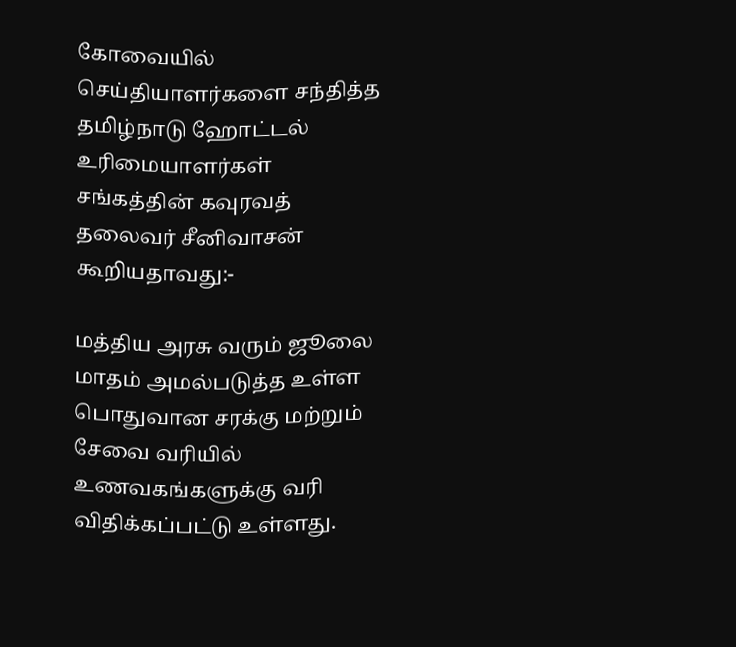கோவையில் செய்தியாளர்களை சந்தித்த தமிழ்நாடு ஹோட்டல் உரிமையாளர்கள் சங்கத்தின் கவுரவத் தலைவர் சீனிவாசன் கூறியதாவது:-

மத்திய அரசு வரும் ஜூலை மாதம் அமல்படுத்த உள்ள பொதுவான சரக்கு மற்றும் சேவை வரியில் உணவகங்களுக்கு வரி விதிக்கப்பட்டு உள்ளது.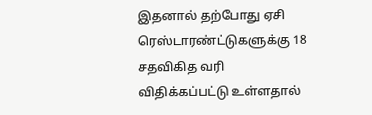இதனால் தற்போது ஏசி ரெஸ்டாரண்ட்டுகளுக்கு 18 சதவிகித வரி விதிக்கப்பட்டு உள்ளதால்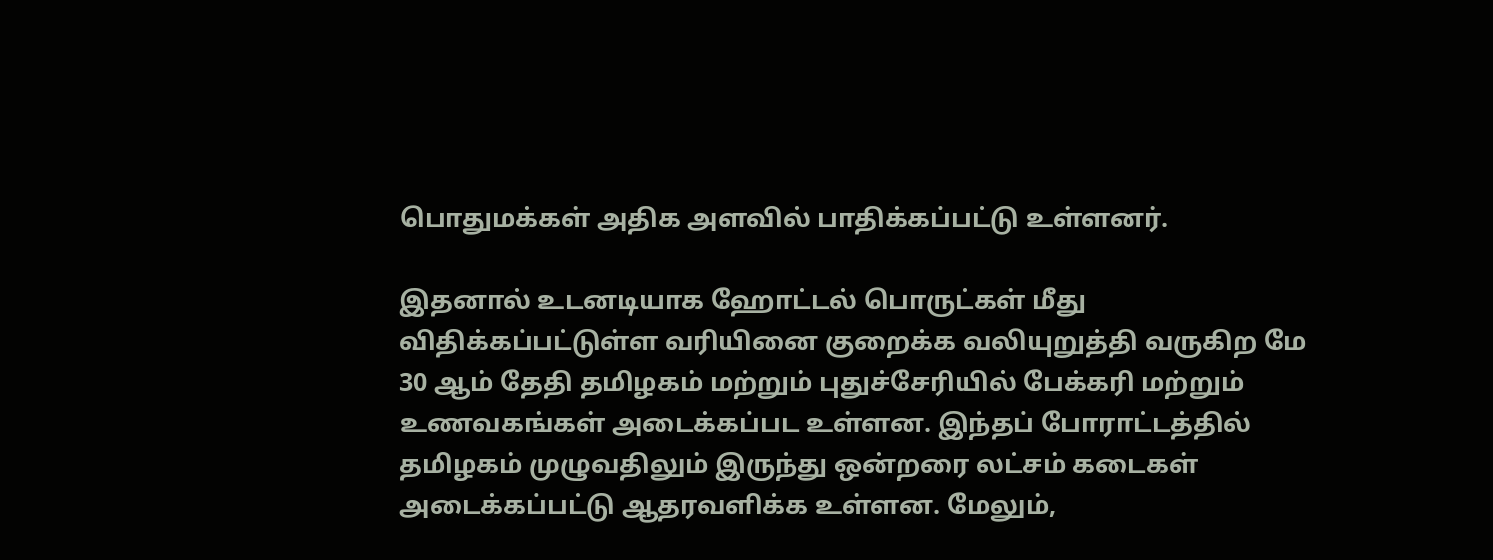பொதுமக்கள் அதிக அளவில் பாதிக்கப்பட்டு உள்ளனர்.

இதனால் உடனடியாக ஹோட்டல் பொருட்கள் மீது விதிக்கப்பட்டுள்ள வரியினை குறைக்க வலியுறுத்தி வருகிற மே 30 ஆம் தேதி தமிழகம் மற்றும் புதுச்சேரியில் பேக்கரி மற்றும் உணவகங்கள் அடைக்கப்பட உள்ளன. இந்தப் போராட்டத்தில் தமிழகம் முழுவதிலும் இருந்து ஒன்றரை லட்சம் கடைகள் அடைக்கப்பட்டு ஆதரவளிக்க உள்ளன. மேலும்,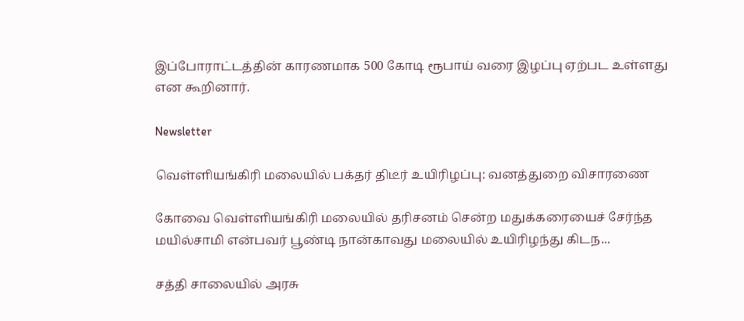இப்போராட்டத்தின் காரணமாக 500 கோடி ரூபாய் வரை இழப்பு ஏற்பட உள்ளது என கூறினார்.

Newsletter

வெள்ளியங்கிரி மலையில் பக்தர் திடீர் உயிரிழப்பு: வனத்துறை விசாரணை

கோவை வெள்ளியங்கிரி மலையில் தரிசனம் சென்ற மதுக்கரையைச் சேர்ந்த மயில்சாமி என்பவர் பூண்டி நான்காவது மலையில் உயிரிழந்து கிடந...

சத்தி சாலையில் அரசு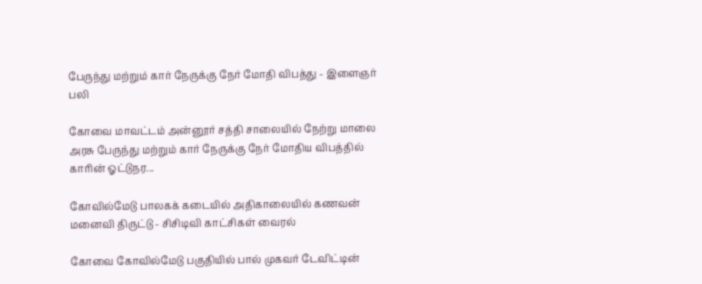பேருந்து மற்றும் கார் நேருக்கு நேர் மோதி விபத்து - இளைஞர் பலி

கோவை மாவட்டம் அன்னூர் சத்தி சாலையில் நேற்று மாலை அரசு பேருந்து மற்றும் கார் நேருக்கு நேர் மோதிய விபத்தில் காரின் ஓட்டுநர...

கோவில்மேடு பாலகக் கடையில் அதிகாலையில் கணவன் மனைவி திருட்டு - சிசிடிவி காட்சிகள் வைரல்

கோவை கோவில்மேடு பகுதியில் பால் முகவர் டேவிட்டின்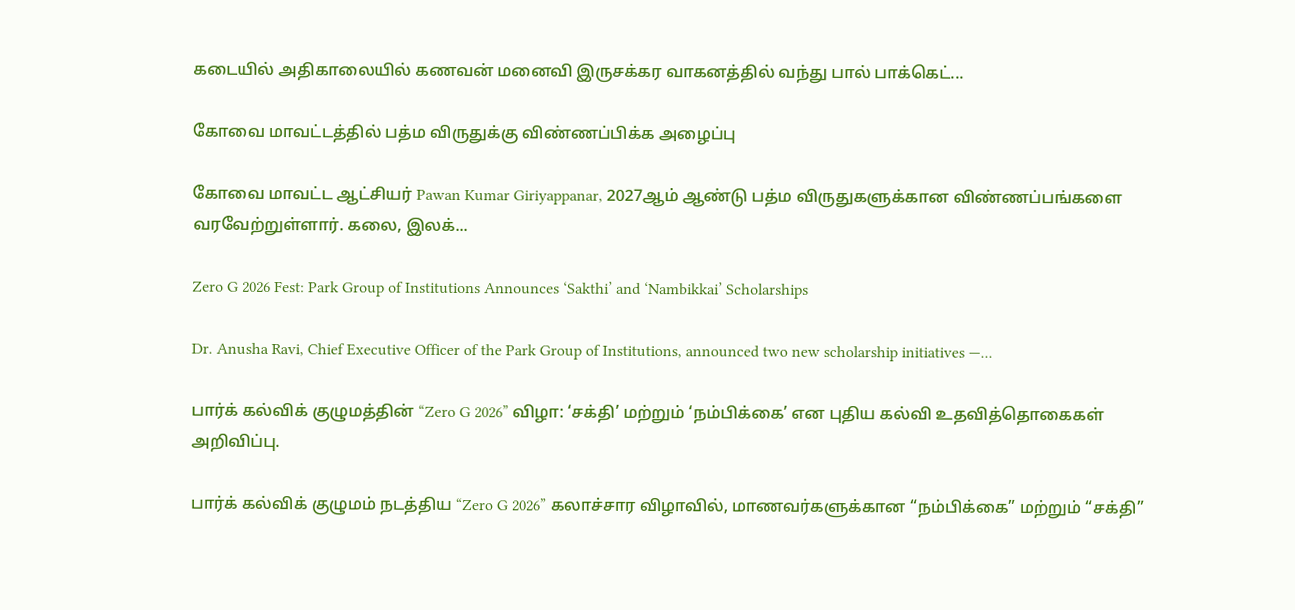கடையில் அதிகாலையில் கணவன் மனைவி இருசக்கர வாகனத்தில் வந்து பால் பாக்கெட்...

கோவை மாவட்டத்தில் பத்ம விருதுக்கு விண்ணப்பிக்க அழைப்பு

கோவை மாவட்ட ஆட்சியர் Pawan Kumar Giriyappanar, 2027ஆம் ஆண்டு பத்ம விருதுகளுக்கான விண்ணப்பங்களை வரவேற்றுள்ளார். கலை, இலக்...

Zero G 2026 Fest: Park Group of Institutions Announces ‘Sakthi’ and ‘Nambikkai’ Scholarships

Dr. Anusha Ravi, Chief Executive Officer of the Park Group of Institutions, announced two new scholarship initiatives —...

பார்க் கல்விக் குழுமத்தின் “Zero G 2026” விழா: ‘சக்தி’ மற்றும் ‘நம்பிக்கை’ என புதிய கல்வி உதவித்தொகைகள் அறிவிப்பு.

பார்க் கல்விக் குழுமம் நடத்திய “Zero G 2026” கலாச்சார விழாவில், மாணவர்களுக்கான “நம்பிக்கை” மற்றும் “சக்தி”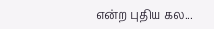என்ற புதிய கல...